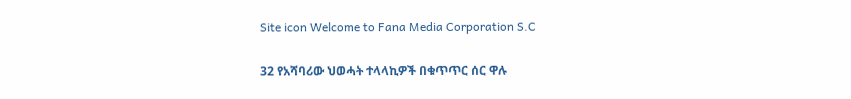Site icon Welcome to Fana Media Corporation S.C

32 የአሻባሪው ህወሓት ተላላኪዎች በቁጥጥር ሰር ዋሉ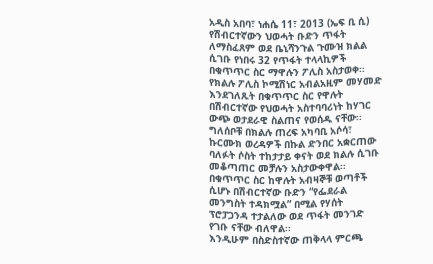አዲስ አበባ፣ ነሐሴ 11፣ 2013 (ኤፍ ቢ ሲ) የሽብርተኛውን ህወሓት ቡድን ጥፋት ለማስፈጸም ወደ ቤኒሻንጉል ጉሙዝ ክልል ሲገቡ የነበሩ 32 የጥፋት ተላላኪዎች በቁጥጥር ስር ማዋሉን ፖሊስ አስታወቀ፡፡
የክልሉ ፖሊስ ኮሚሽነር አብልአዚም መሃመድ እንደገለጹት በቁጥጥር ስር የዋሉት በሽብርተኛው የህወሓት አስተባባሪነት ከሃገር ውጭ ወታደራዊ ስልጠና የወሰዱ ናቸው፡፡
ግለሰቦቹ በክልሉ ጠረፍ አካባቢ አሶሳ፣ ኩርሙክ ወረዳዎች በኩል ድንበር አቋርጠው ባለፉት ሶስት ተከታታይ ቀናት ወደ ክልሉ ሲገቡ መቆጣጠር መቻሉን አስታውቀዋል፡፡
በቁጥጥር ስር ከዋሉት አብዛኞቹ ወጣቶች ሲሆኑ በሽብርተኛው ቡድን “የፌደራል መንግስት ተዳክሟል” በሚል የሃሰት ፕሮፓጋንዳ ተታልለው ወደ ጥፋት መንገድ የገቡ ናቸው ብለዋል፡፡
እንዲሁም በስድስተኛው ጠቅላላ ምርጫ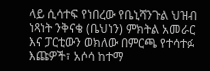ላይ ሲሳተፍ የነበረው የቤኒሻንጉል ህዝብ ነጻነት ንቅናቄ (ቤህነን) ምክትል አመራር እና ፓርቲውን ወክለው በምርጫ የተሳተፉ እጩዎች፣ አሶሳ ከተማ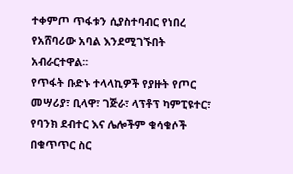ተቀምጦ ጥፋቱን ሲያስተባብር የነበረ የአሸባሪው አባል እንደሚገኙበት አብራርተዋል፡፡
የጥፋት ቡድኑ ተላላኪዎች የያዙት የጦር መሣሪያ፣ ቢላዋ፣ ገጅራ፣ ላፕቶፕ ካምፒዩተር፣ የባንክ ደብተር እና ሌሎችም ቁሳቁሶች በቁጥጥር ስር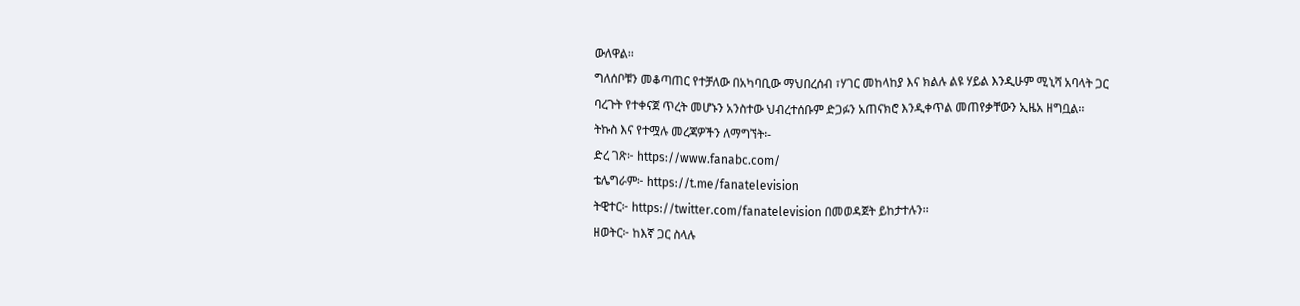ውለዋል፡፡
ግለሰቦቹን መቆጣጠር የተቻለው በአካባቢው ማህበረሰብ ፣ሃገር መከላከያ እና ክልሉ ልዩ ሃይል እንዲሁም ሚኒሻ አባላት ጋር ባረጉት የተቀናጀ ጥረት መሆኑን አንስተው ህብረተሰቡም ድጋፉን አጠናክሮ እንዲቀጥል መጠየቃቸውን ኢዜአ ዘግቧል፡፡
ትኩስ እና የተሟሉ መረጃዎችን ለማግኘት፡-
ድረ ገጽ፦ https://www.fanabc.com/
ቴሌግራም፦ https://t.me/fanatelevision
ትዊተር፦ https://twitter.com/fanatelevision በመወዳጀት ይከታተሉን፡፡
ዘወትር፦ ከእኛ ጋር ስላሉ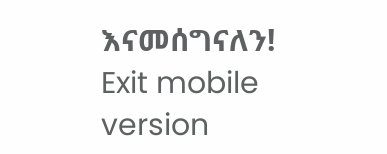እናመሰግናለን!
Exit mobile version